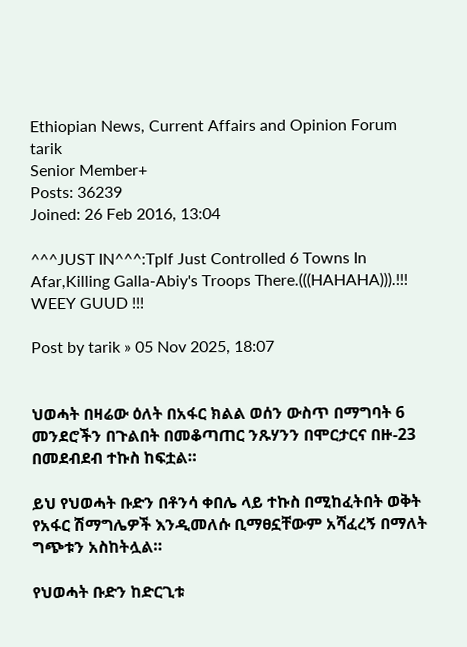Ethiopian News, Current Affairs and Opinion Forum
tarik
Senior Member+
Posts: 36239
Joined: 26 Feb 2016, 13:04

^^^JUST IN^^^:Tplf Just Controlled 6 Towns In Afar,Killing Galla-Abiy's Troops There.(((HAHAHA))).!!! WEEY GUUD !!!

Post by tarik » 05 Nov 2025, 18:07


ህወሓት በዛሬው ዕለት በአፋር ክልል ወሰን ውስጥ በማግባት 6 መንደሮችን በጉልበት በመቆጣጠር ንጹሃንን በሞርታርና በዙ-23 በመደብደብ ተኩስ ከፍቷል።

ይህ የህወሓት ቡድን በቶንሳ ቀበሌ ላይ ተኩስ በሚከፈትበት ወቅት የአፋር ሽማግሌዎች እንዲመለሱ ቢማፀኗቸውም አሻፈረኝ በማለት ግጭቱን አስከትሏል።

የህወሓት ቡድን ከድርጊቱ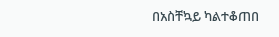በአስቸኳይ ካልተቆጠበ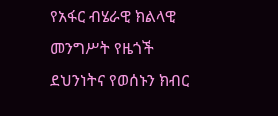የአፋር ብሄራዊ ክልላዊ መንግሥት የዜጎች ደህንነትና የወሰኑን ክብር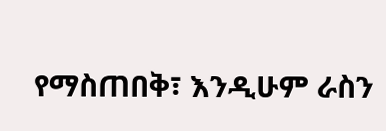የማስጠበቅ፣ እንዲሁም ራስን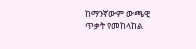ከማንኛውም ውጫዊ ጥቃት የመከላከል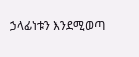ኃላፊነቱን እንደሚወጣ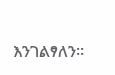እንገልፃለን።